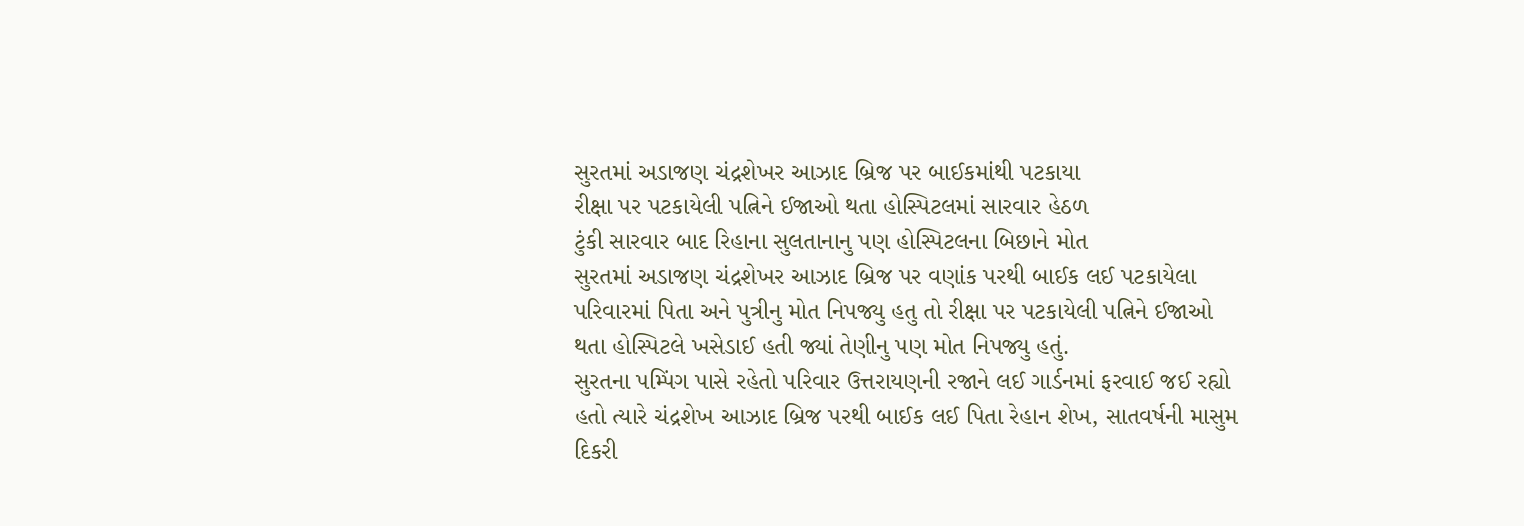સુરતમાં અડાજણ ચંદ્રશેખર આઝાદ બ્રિજ પર બાઈકમાંથી પટકાયા
રીક્ષા પર પટકાયેલી પત્નિને ઈજાઓ થતા હોસ્પિટલમાં સારવાર હેઠળ
ટુંકી સારવાર બાદ રિહાના સુલતાનાનુ પણ હોસ્પિટલના બિછાને મોત
સુરતમાં અડાજણ ચંદ્રશેખર આઝાદ બ્રિજ પર વણાંક પરથી બાઈક લઈ પટકાયેલા પરિવારમાં પિતા અને પુત્રીનુ મોત નિપજ્યુ હતુ તો રીક્ષા પર પટકાયેલી પત્નિને ઈજાઓ થતા હોસ્પિટલે ખસેડાઈ હતી જ્યાં તેણીનુ પણ મોત નિપજ્યુ હતું.
સુરતના પમ્પિંગ પાસે રહેતો પરિવાર ઉત્તરાયણની રજાને લઈ ગાર્ડનમાં ફરવાઈ જઈ રહ્યો હતો ત્યારે ચંદ્રશેખ આઝાદ બ્રિજ પરથી બાઈક લઈ પિતા રેહાન શેખ, સાતવર્ષની માસુમ દિકરી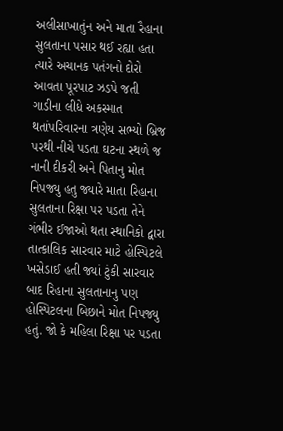અલીસાખાતુંન અને માતા રૈહાના સુલતાના પસાર થઈ રહ્યા હતા ત્યારે અચાનક પતંગનો દોરો આવતા પૂરપાટ ઝડપે જતી ગાડીના લીધે અકસ્માત થતાંપરિવારના ત્રણેય સભ્યો બ્રિજ પરથી નીચે પડતા ઘટના સ્થળે જ નાની દીકરી અને પિતાનુ મોત નિપજ્યુ હતુ જ્યારે માતા રિહાના સુલતાના રિક્ષા પર પડતા તેને ગંભીર ઈજાઓ થતા સ્થાનિકો દ્વારા તાત્કાલિક સારવાર માટે હોસ્પિટલે ખસેડાઈ હતી જ્યાં ટુંકી સારવાર બાદ રિહાના સુલતાનાનુ પણ હોસ્પિટલના બિછાને મોત નિપજ્યુ હતું. જો કે મહિલા રિક્ષા પર પડતા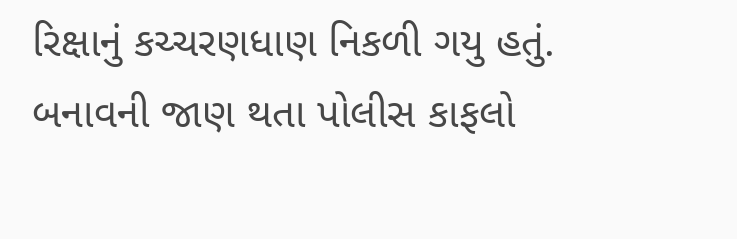રિક્ષાનું કચ્ચરણધાણ નિકળી ગયુ હતું. બનાવની જાણ થતા પોલીસ કાફલો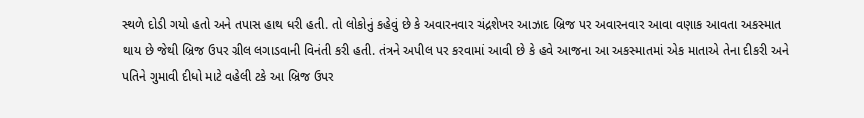સ્થળે દોડી ગયો હતો અને તપાસ હાથ ધરી હતી. તો લોકોનું કહેવું છે કે અવારનવાર ચંદ્રશેખર આઝાદ બ્રિજ પર અવારનવાર આવા વણાક આવતા અકસ્માત થાય છે જેથી બ્રિજ ઉપર ગ્રીલ લગાડવાની વિનંતી કરી હતી. તંત્રને અપીલ પર કરવામાં આવી છે કે હવે આજના આ અકસ્માતમાં એક માતાએ તેના દીકરી અને પતિને ગુમાવી દીધો માટે વહેલી ટકે આ બ્રિજ ઉપર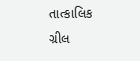તાત્કાલિક ગ્રીલ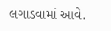લગાડવામાં આવે.